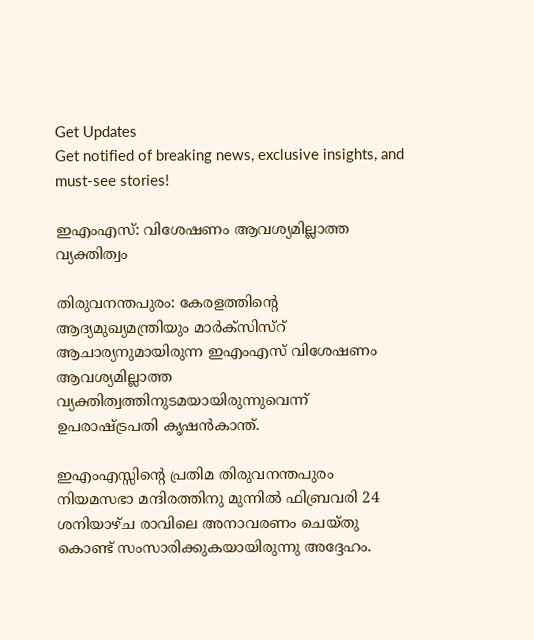Get Updates
Get notified of breaking news, exclusive insights, and must-see stories!

ഇഎംഎസ്: വിശേഷണം ആവശ്യമില്ലാത്ത വ്യക്തിത്വം

തിരുവനന്തപുരം: കേരളത്തിന്റെ ആദ്യമുഖ്യമന്ത്രിയും മാര്‍ക്സിസ്റ് ആചാര്യനുമായിരുന്ന ഇഎംഎസ് വിശേഷണം ആവശ്യമില്ലാത്ത വ്യക്തിത്വത്തിനുടമയായിരുന്നുവെന്ന് ഉപരാഷ്ട്രപതി കൃഷന്‍കാന്ത്.

ഇഎംഎസ്സിന്റെ പ്രതിമ തിരുവനന്തപുരം നിയമസഭാ മന്ദിരത്തിനു മുന്നില്‍ ഫിബ്രവരി 24 ശനിയാഴ്ച രാവിലെ അനാവരണം ചെയ്തു കൊണ്ട് സംസാരിക്കുകയായിരുന്നു അദ്ദേഹം.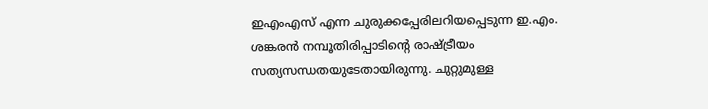ഇഎംഎസ് എന്ന ചുരുക്കപ്പേരിലറിയപ്പെടുന്ന ഇ.എം. ശങ്കരന്‍ നമ്പൂതിരിപ്പാടിന്റെ രാഷ്ട്രീയം സത്യസന്ധതയുടേതായിരുന്നു. ചുറ്റുമുള്ള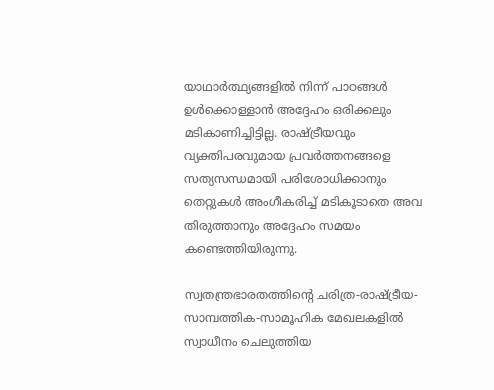യാഥാര്‍ത്ഥ്യങ്ങളില്‍ നിന്ന് പാഠങ്ങള്‍ ഉള്‍ക്കൊള്ളാന്‍ അദ്ദേഹം ഒരിക്കലും മടികാണിച്ചിട്ടില്ല. രാഷ്ട്രീയവും വ്യക്തിപരവുമായ പ്രവര്‍ത്തനങ്ങളെ സത്യസന്ധമായി പരിശോധിക്കാനും തെറ്റുകള്‍ അംഗീകരിച്ച് മടികൂടാതെ അവ തിരുത്താനും അദ്ദേഹം സമയം കണ്ടെത്തിയിരുന്നു.

സ്വതന്ത്രഭാരതത്തിന്റെ ചരിത്ര-രാഷ്ട്രീയ-സാമ്പത്തിക-സാമൂഹിക മേഖലകളില്‍ സ്വാധീനം ചെലുത്തിയ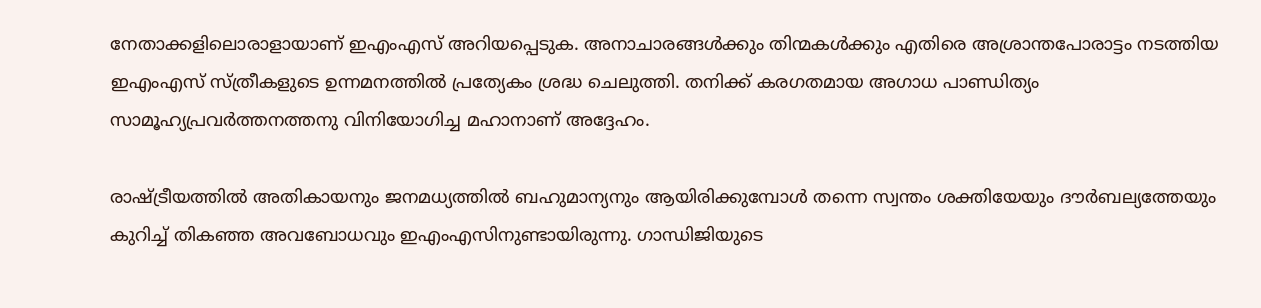നേതാക്കളിലൊരാളായാണ് ഇഎംഎസ് അറിയപ്പെടുക. അനാചാരങ്ങള്‍ക്കും തിന്മകള്‍ക്കും എതിരെ അശ്രാന്തപോരാട്ടം നടത്തിയ ഇഎംഎസ് സ്ത്രീകളുടെ ഉന്നമനത്തില്‍ പ്രത്യേകം ശ്രദ്ധ ചെലുത്തി. തനിക്ക് കരഗതമായ അഗാധ പാണ്ഡിത്യം സാമൂഹ്യപ്രവര്‍ത്തനത്തനു വിനിയോഗിച്ച മഹാനാണ് അദ്ദേഹം.

രാഷ്ട്രീയത്തില്‍ അതികായനും ജനമധ്യത്തില്‍ ബഹുമാന്യനും ആയിരിക്കുമ്പോള്‍ തന്നെ സ്വന്തം ശക്തിയേയും ദൗര്‍ബല്യത്തേയും കുറിച്ച് തികഞ്ഞ അവബോധവും ഇഎംഎസിനുണ്ടായിരുന്നു. ഗാന്ധിജിയുടെ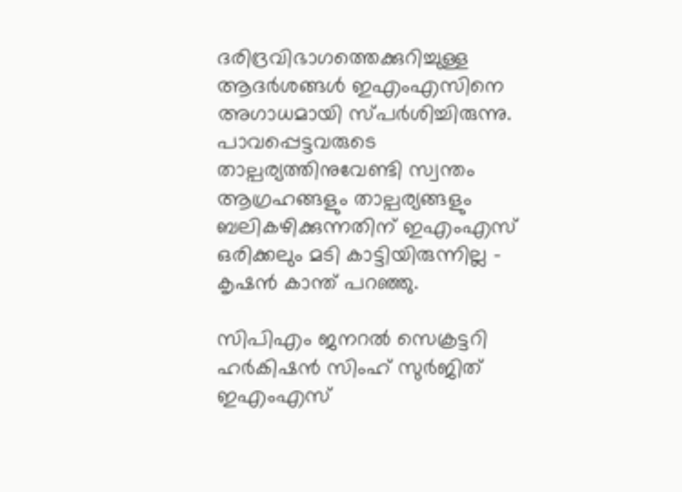ദരിദ്രവിഭാഗത്തെക്കുറിച്ചുള്ള ആദര്‍ശങ്ങള്‍ ഇഎംഎസിനെ അഗാധമായി സ്പര്‍ശിച്ചിരുന്നു. പാവപ്പെട്ടവരുടെ താല്പര്യത്തിനുവേണ്ടി സ്വന്തം ആഗ്രഹങ്ങളും താല്പര്യങ്ങളും ബലികഴിക്കുന്നതിന് ഇഎംഎസ് ഒരിക്കലും മടി കാട്ടിയിരുന്നില്ല - കൃഷന്‍ കാന്ത് പറഞ്ഞു.

സിപിഎം ജനറല്‍ സെക്രട്ടറി ഹര്‍കിഷന്‍ സിംഹ് സുര്‍ജിത് ഇഎംഎസ്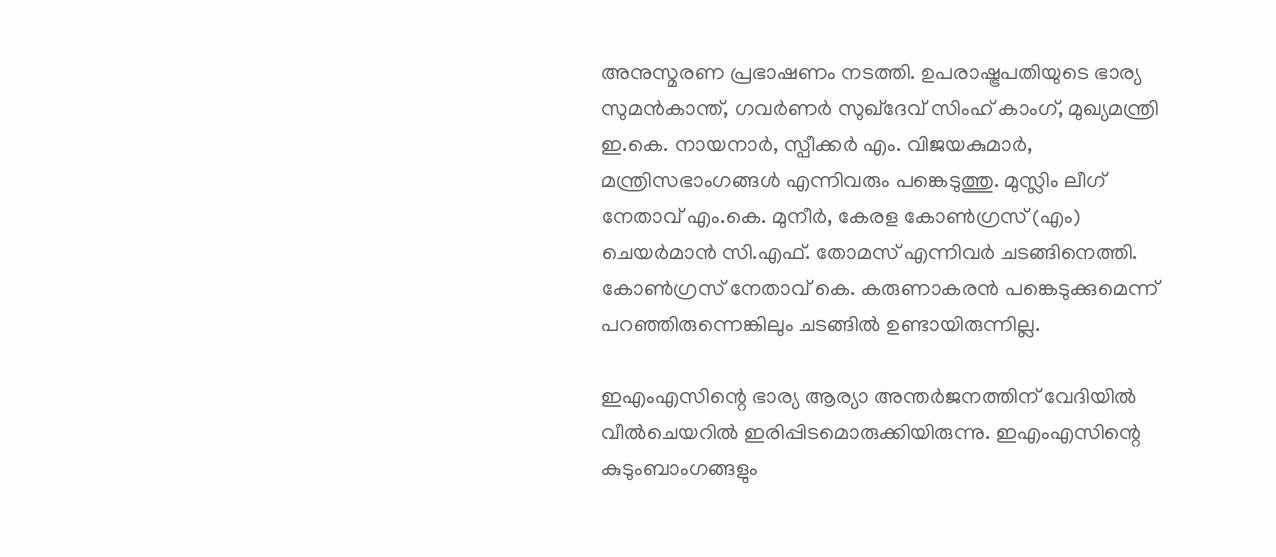അനുസ്മരണ പ്രഭാഷണം നടത്തി. ഉപരാഷ്ട്രപതിയുടെ ഭാര്യ സുമന്‍കാന്ത്, ഗവര്‍ണര്‍ സുഖ്ദേവ് സിംഹ് കാംഗ്, മുഖ്യമന്ത്രി ഇ.കെ. നായനാര്‍, സ്പീക്കര്‍ എം. വിജയകുമാര്‍, മന്ത്രിസഭാംഗങ്ങള്‍ എന്നിവരും പങ്കെടുത്തു. മുസ്ലിം ലീഗ് നേതാവ് എം.കെ. മുനീര്‍, കേരള കോണ്‍ഗ്രസ് (എം) ചെയര്‍മാന്‍ സി.എഫ്. തോമസ് എന്നിവര്‍ ചടങ്ങിനെത്തി. കോണ്‍ഗ്രസ് നേതാവ് കെ. കരുണാകരന്‍ പങ്കെടുക്കുമെന്ന് പറഞ്ഞിരുന്നെങ്കിലും ചടങ്ങില്‍ ഉണ്ടായിരുന്നില്ല.

ഇഎംഎസിന്റെ ഭാര്യ ആര്യാ അന്തര്‍ജനത്തിന് വേദിയില്‍ വീല്‍ചെയറില്‍ ഇരിപ്പിടമൊരുക്കിയിരുന്നു. ഇഎംഎസിന്റെ കുടുംബാംഗങ്ങളും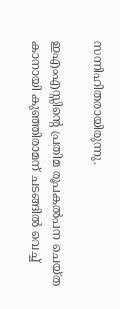സന്നിഹിതരായിരുന്നു.

ഇഎംഎസ്സിന്റെ പ്രതിമ രൂപകല്‍പന ചെയ്ത കാനായി കുഞ്ഞിരാമന് ചടങ്ങില്‍ വെച്ച്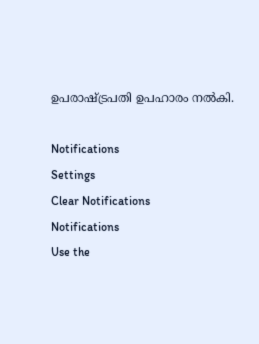ഉപരാഷ്ട്രപതി ഉപഹാരം നല്‍കി.

Notifications
Settings
Clear Notifications
Notifications
Use the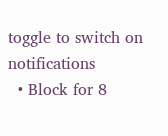toggle to switch on notifications
  • Block for 8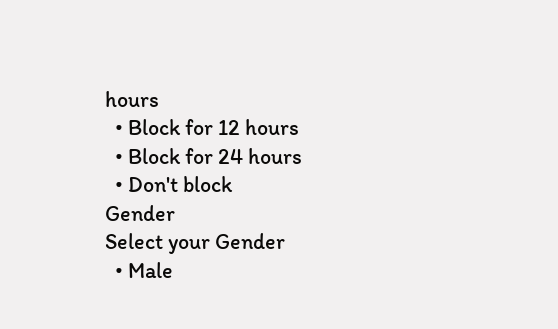hours
  • Block for 12 hours
  • Block for 24 hours
  • Don't block
Gender
Select your Gender
  • Male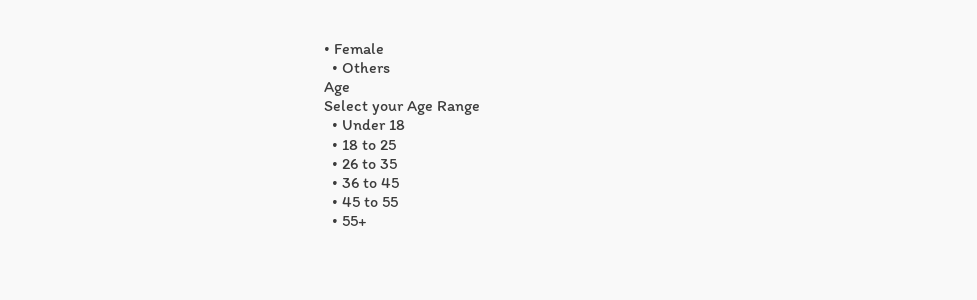• Female
  • Others
Age
Select your Age Range
  • Under 18
  • 18 to 25
  • 26 to 35
  • 36 to 45
  • 45 to 55
  • 55+